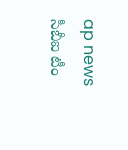ap news
సీబీఐ టీం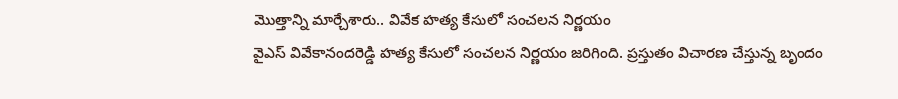మొత్తాన్ని మార్చేశారు.. వివేక హత్య కేసులో సంచలన నిర్ణయం
వైఎస్ వివేకానందరెడ్డి హత్య కేసులో సంచలన నిర్ణయం జరిగింది. ప్రస్తుతం విచారణ చేస్తున్న బృందం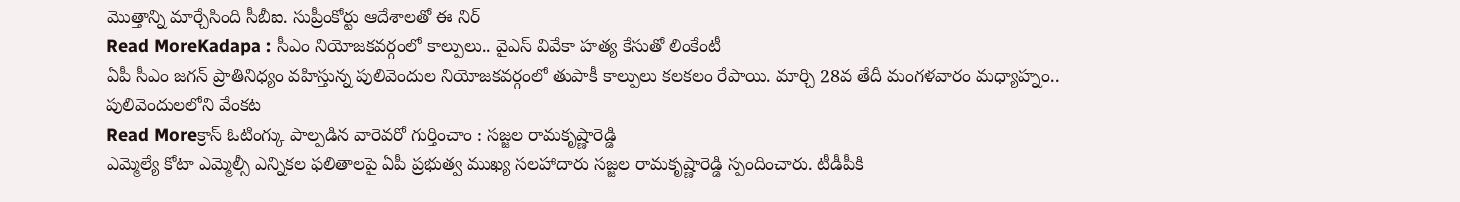మొత్తాన్ని మార్చేసింది సీబీఐ. సుప్రీంకోర్టు ఆదేశాలతో ఈ నిర్
Read MoreKadapa : సీఎం నియోజకవర్గంలో కాల్పులు.. వైఎస్ వివేకా హత్య కేసుతో లింకేంటీ
ఏపీ సీఎం జగన్ ప్రాతినిధ్యం వహిస్తున్న పులివెందుల నియోజకవర్గంలో తుపాకీ కాల్పులు కలకలం రేపాయి. మార్చి 28వ తేదీ మంగళవారం మధ్యాహ్నం.. పులివెందులలోని వేంకట
Read Moreక్రాస్ ఓటింగ్కు పాల్పడిన వారెవరో గుర్తించాం : సజ్జల రామకృష్ణారెడ్డి
ఎమ్మెల్యే కోటా ఎమ్మెల్సీ ఎన్నికల ఫలితాలపై ఏపీ ప్రభుత్వ ముఖ్య సలహాదారు సజ్జల రామకృష్ణారెడ్డి స్పందించారు. టీడీపీకి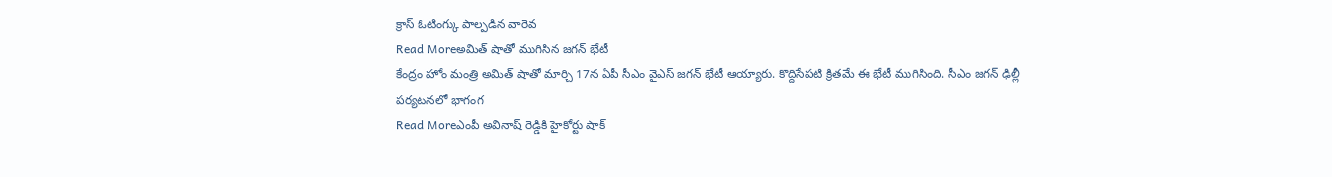క్రాస్ ఓటింగ్కు పాల్పడిన వారెవ
Read Moreఅమిత్ షాతో ముగిసిన జగన్ భేటీ
కేంద్రం హోం మంత్రి అమిత్ షాతో మార్చి 17న ఏపీ సీఎం వైఎస్ జగన్ భేటీ ఆయ్యారు. కొద్దిసేపటి క్రితమే ఈ భేటీ ముగిసింది. సీఎం జగన్ ఢిల్లీ పర్యటనలో భాగంగ
Read Moreఎంపీ అవినాష్ రెడ్డికి హైకోర్టు షాక్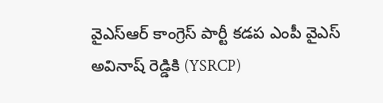వైఎస్ఆర్ కాంగ్రెస్ పార్టీ కడప ఎంపీ వైఎస్ అవినాష్ రెడ్డికి (YSRCP)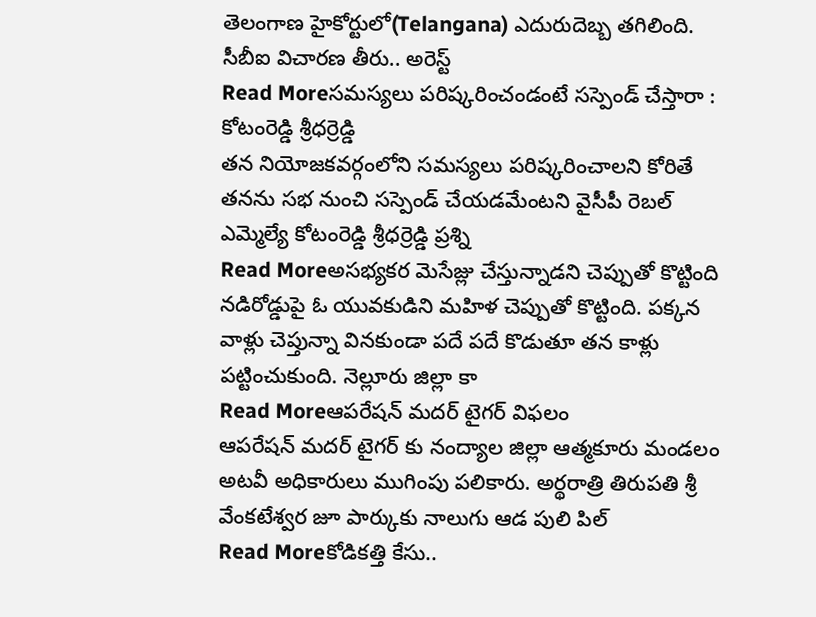తెలంగాణ హైకోర్టులో(Telangana) ఎదురుదెబ్బ తగిలింది. సీబీఐ విచారణ తీరు.. అరెస్ట్
Read Moreసమస్యలు పరిష్కరించండంటే సస్పెండ్ చేస్తారా : కోటంరెడ్డి శ్రీధర్రెడ్డి
తన నియోజకవర్గంలోని సమస్యలు పరిష్కరించాలని కోరితే తనను సభ నుంచి సస్పెండ్ చేయడమేంటని వైసీపీ రెబల్ ఎమ్మెల్యే కోటంరెడ్డి శ్రీధర్రెడ్డి ప్రశ్ని
Read Moreఅసభ్యకర మెసేజ్లు చేస్తున్నాడని చెప్పుతో కొట్టింది
నడిరోడ్డుపై ఓ యువకుడిని మహిళ చెప్పుతో కొట్టింది. పక్కన వాళ్లు చెప్తున్నా వినకుండా పదే పదే కొడుతూ తన కాళ్లు పట్టించుకుంది. నెల్లూరు జిల్లా కా
Read Moreఆపరేషన్ మదర్ టైగర్ విఫలం
ఆపరేషన్ మదర్ టైగర్ కు నంద్యాల జిల్లా ఆత్మకూరు మండలం అటవీ అధికారులు ముగింపు పలికారు. అర్థరాత్రి తిరుపతి శ్రీ వేంకటేశ్వర జూ పార్కుకు నాలుగు ఆడ పులి పిల్
Read Moreకోడికత్తి కేసు..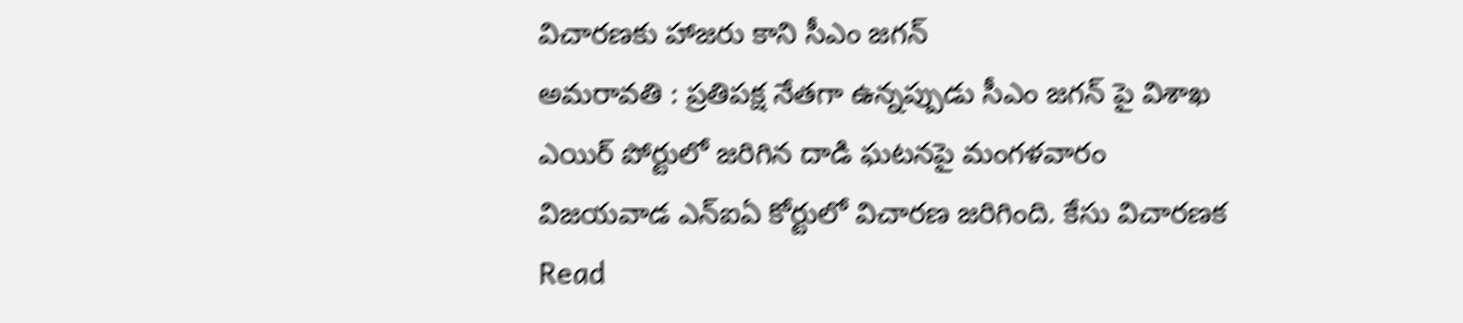విచారణకు హాజరు కాని సీఎం జగన్
అమరావతి : ప్రతిపక్ష నేతగా ఉన్నప్పుడు సీఎం జగన్ పై విశాఖ ఎయిర్ పోర్టులో జరిగిన దాడి ఘటనపై మంగళవారం విజయవాడ ఎన్ఐఏ కోర్టులో విచారణ జరిగింది. కేసు విచారణక
Read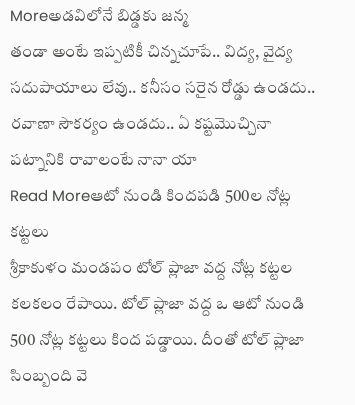Moreఅడవిలోనే బిడ్డకు జన్మ
తండా అంటే ఇప్పటికీ చిన్నచూపే.. విద్య, వైద్య సదుపాయాలు లేవు.. కనీసం సరైన రోడ్డు ఉండదు.. రవాణా సౌకర్యం ఉండదు.. ఏ కష్టమొచ్చినా పట్నానికి రావాలంటే నానా యా
Read Moreఆటో నుండి కిందపడి 500ల నోట్ల కట్టలు
శ్రీకాకుళం మండపం టోల్ ప్లాజా వద్ద నోట్ల కట్టల కలకలం రేపాయి. టోల్ ప్లాజా వద్ద ఒ ఆటో నుండి 500 నోట్ల కట్టలు కింద పడ్డాయి. దీంతో టోల్ ప్లాజా సింబ్బంది వె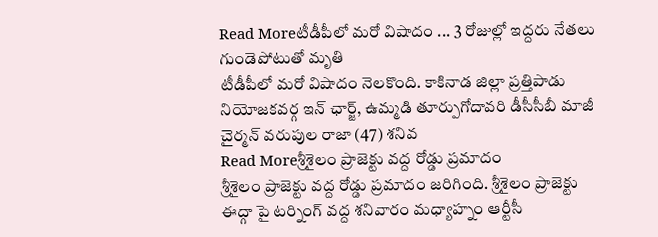Read Moreటీడీపీలో మరో విషాదం ... 3 రోజుల్లో ఇద్దరు నేతలు గుండెపోటుతో మృతి
టీడీపీలో మరో విషాదం నెలకొంది. కాకినాడ జిల్లా ప్రత్తిపాడు నియోజకవర్గ ఇన్ ఛార్జ్, ఉమ్మడి తూర్పుగోదావరి డీసీసీబీ మాజీ చైర్మన్ వరుపుల రాజా (47) శనివ
Read Moreశ్రీశైలం ప్రాజెక్టు వద్ద రోడ్డు ప్రమాదం
శ్రీశైలం ప్రాజెక్టు వద్ద రోడ్డు ప్రమాదం జరిగింది. శ్రీశైలం ప్రాజెక్టు ఈద్గా పై టర్నింగ్ వద్ద శనివారం మధ్యాహ్నం ఆర్టీసీ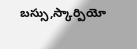బస్సు,స్కార్పియో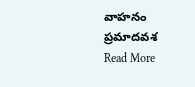వాహనం ప్రమాదవశ
Read More